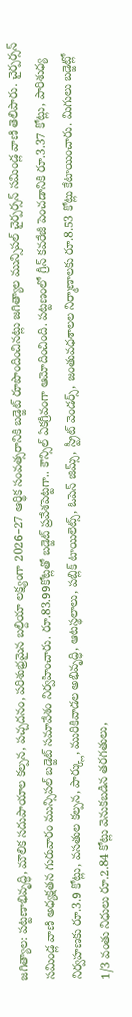జగిత్యాల: పట్టణాభివృద్ధి, మౌలిక సదుపాయాల కల్పన, పచ్చదనం, పరిశుభ్రమైన బల్దియా లక్ష్యంగా 2026–27 ఆర్థిక సంవత్సరానికి బడ్జెట్ రూపొందించినట్లు జగిత్యాల మున్సిపల్ చైర్పర్సన్ సమిండ్ల వాణి తెలిపారు. చైర్పర్సన్ సమిండ్ల వాణి అధ్యక్షతన గురువారం మున్సిపల్ బడ్జెట్ సమావేశం నిర్వహించారు. రూ.83.99కోట్లతో బడ్జెట్ ప్రవేశపెట్టగా.. కౌన్సిల్ ఏకగ్రీవంగా ఆమోదించింది. పట్టణంలో గ్రీన్ కవరేజీ పెంచడానికి రూ.3.37 కోట్లు, పారిశుధ్య నిర్వహణకు రూ.3.9 కోట్లు, వసతుల కల్పన, పార్క్లు, మురికివాడల అభివృద్ధి, ఆటస్థలాలు, పబ్లిక్ టాయిలెట్స్, ఓపెన్ జిమ్స్, స్ట్రీట్ వెండర్స్, జంతువధశాలల నిర్మాణాలకు రూ.8.53 కోట్లు కేటాయించారు. మిగులు బడ్జెట్లో 1/3 వంతు నిధులు రూ.2.84 కోట్లు వెనుకబడిన తరగతులు,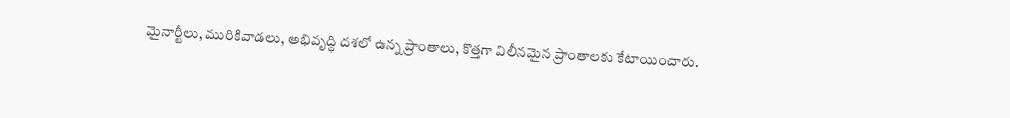మైనార్టీలు, మురికివాడలు, అభివృద్ధి దశలో ఉన్న ప్రాంతాలు, కొత్తగా విలీనమైన ప్రాంతాలకు కేటాయించారు.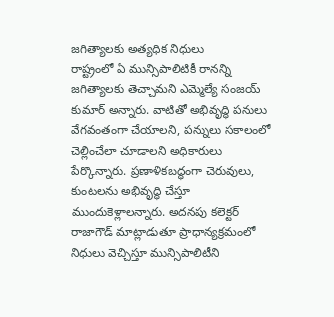జగిత్యాలకు అత్యధిక నిధులు
రాష్ట్రంలో ఏ మున్సిపాలిటికీ రానన్ని జగిత్యాలకు తెచ్చామని ఎమ్మెల్యే సంజయ్ కుమార్ అన్నారు. వాటితో అభివృద్ధి పనులు వేగవంతంగా చేయాలని, పన్నులు సకాలంలో చెల్లించేలా చూడాలని అధికారులు పేర్కొన్నారు. ప్రణాళికబద్ధంగా చెరువులు, కుంటలను అభివృద్ధి చేస్తూ ముందుకెళ్లాలన్నారు. అదనపు కలెక్టర్ రాజాగౌడ్ మాట్లాడుతూ ప్రాధాన్యక్రమంలో నిధులు వెచ్చిస్తూ మున్సిపాలిటీని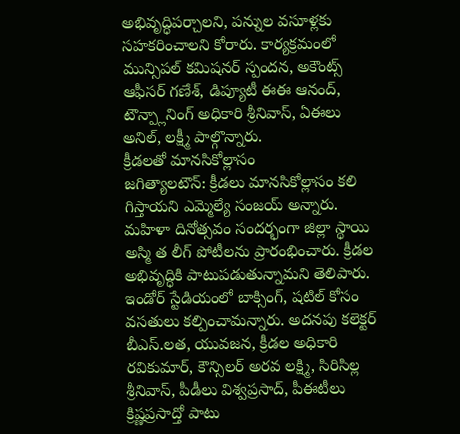అభివృద్ధిపర్చాలని, పన్నుల వసూళ్లకు సహకరించాలని కోరారు. కార్యక్రమంలో మున్సిపల్ కమిషనర్ స్పందన, అకౌంట్స్ ఆఫీసర్ గణేశ్, డిప్యూటీ ఈఈ ఆనంద్, టౌన్ప్లానింగ్ అధికారి శ్రీనివాస్, ఏఈలు అనిల్, లక్ష్మీ పాల్గొన్నారు.
క్రీడలతో మానసికోల్లాసం
జగిత్యాలటౌన్: క్రీడలు మానసికోల్లాసం కలి గిస్తాయని ఎమ్మెల్యే సంజయ్ అన్నారు. మహిళా దినోత్సవం సందర్భంగా జిల్లా స్థాయి అస్మి త లీగ్ పోటీలను ప్రారంభించారు. క్రీడల అభివృద్ధికి పాటుపడుతున్నామని తెలిపారు. ఇండోర్ స్టేడియంలో బాక్సింగ్, షటిల్ కోసం వసతులు కల్పించామన్నారు. అదనపు కలెక్టర్ బీఎస్.లత, యువజన, క్రీడల అధికారి రవికుమార్, కౌన్సిలర్ అరవ లక్ష్మి, సిరిసిల్ల శ్రీనివాస్, పీడీలు విశ్వప్రసాద్, పీఈటీలు క్రిష్ణప్రసాద్తో పాటు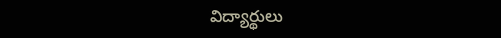విద్యార్థులు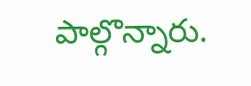పాల్గొన్నారు.